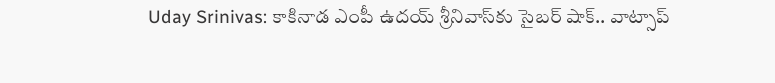Uday Srinivas: కాకినాడ ఎంపీ ఉదయ్ శ్రీనివాస్‌కు సైబర్ షాక్.. వాట్సాప్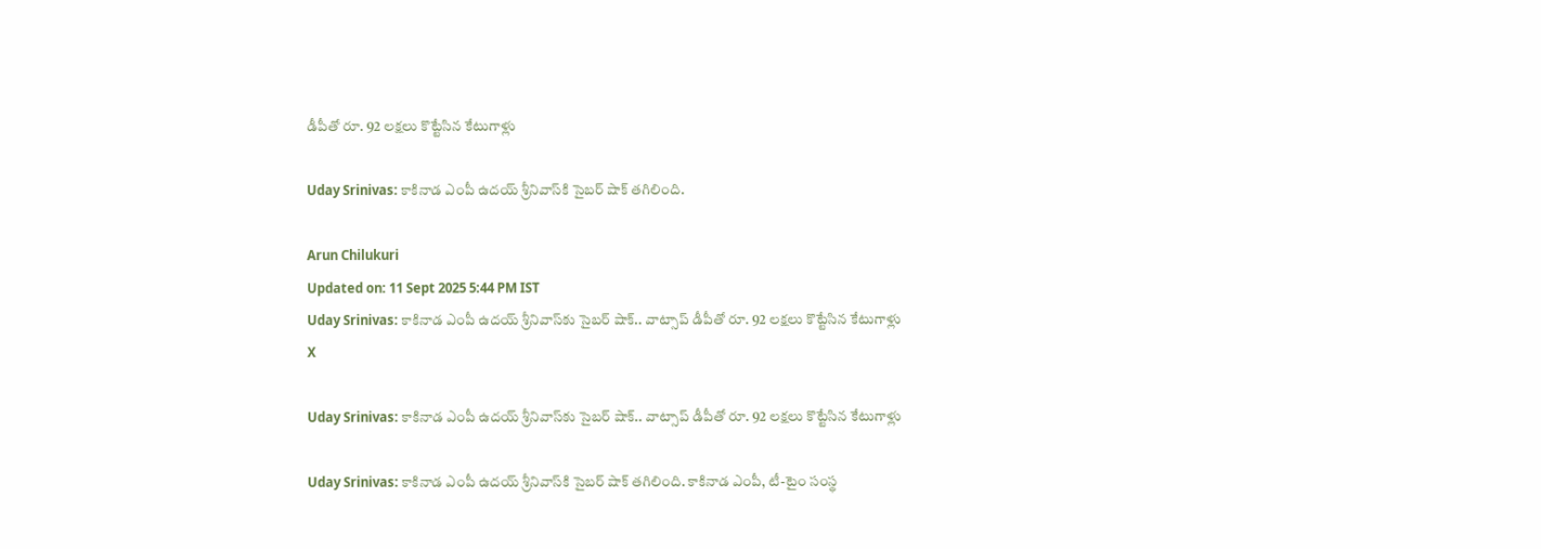డీపీతో రూ. 92 లక్షలు కొట్టేసిన కేటుగాళ్లు

Uday Srinivas: కాకినాడ ఎంపీ ఉదయ్ శ్రీనివాస్‌కి సైబర్ షాక్ తగిలింది.

Arun Chilukuri
Updated on: 11 Sept 2025 5:44 PM IST
Uday Srinivas: కాకినాడ ఎంపీ ఉదయ్ శ్రీనివాస్‌కు సైబర్ షాక్.. వాట్సాప్ డీపీతో రూ. 92 లక్షలు కొట్టేసిన కేటుగాళ్లు
X

Uday Srinivas: కాకినాడ ఎంపీ ఉదయ్ శ్రీనివాస్‌కు సైబర్ షాక్.. వాట్సాప్ డీపీతో రూ. 92 లక్షలు కొట్టేసిన కేటుగాళ్లు

Uday Srinivas: కాకినాడ ఎంపీ ఉదయ్ శ్రీనివాస్‌కి సైబర్ షాక్ తగిలింది. కాకినాడ ఎంపీ, టీ-టైం సంస్థ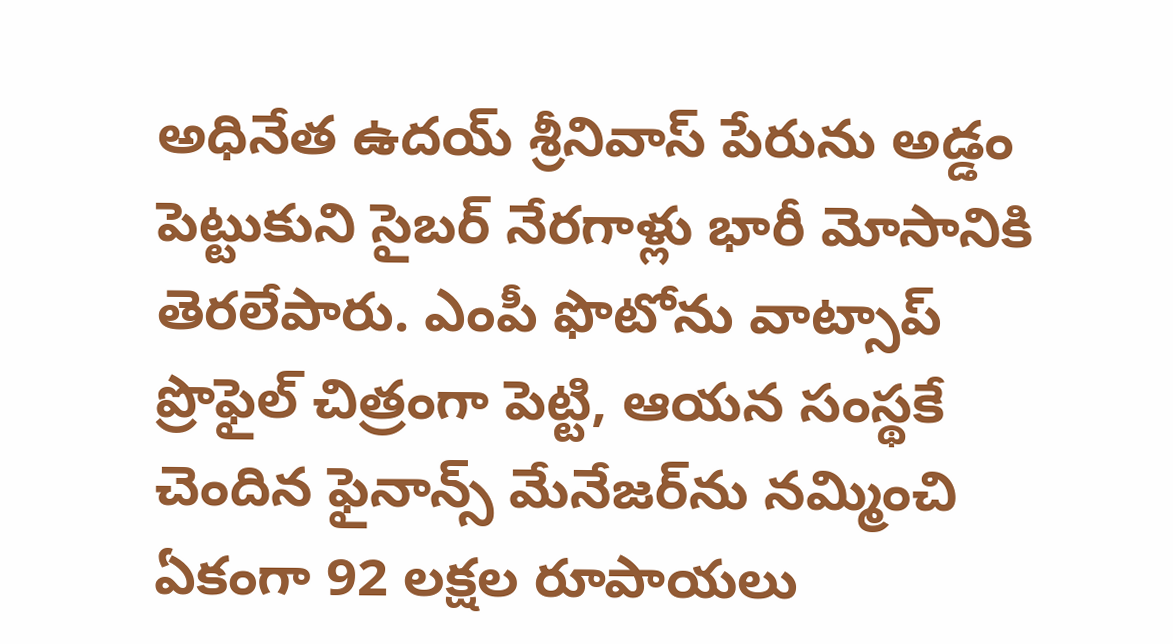అధినేత ఉదయ్ శ్రీనివాస్ పేరును అడ్డం పెట్టుకుని సైబర్ నేరగాళ్లు భారీ మోసానికి తెరలేపారు. ఎంపీ ఫొటోను వాట్సాప్ ప్రొఫైల్ చిత్రంగా పెట్టి, ఆయన సంస్థకే చెందిన ఫైనాన్స్ మేనేజర్‌ను నమ్మించి ఏకంగా 92 లక్షల రూపాయలు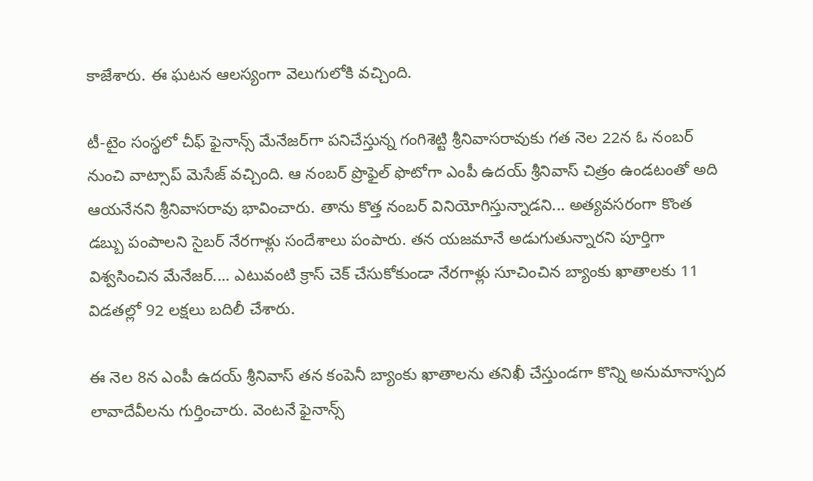కాజేశారు. ఈ ఘటన ఆలస్యంగా వెలుగులోకి వచ్చింది.

టీ-టైం సంస్థలో చీఫ్ ఫైనాన్స్ మేనేజర్‌గా పనిచేస్తున్న గంగిశెట్టి శ్రీనివాసరావుకు గత నెల 22న ఓ నంబర్ నుంచి వాట్సాప్ మెసేజ్ వ‌చ్చింది. ఆ నంబర్ ప్రొఫైల్ ఫొటోగా ఎంపీ ఉదయ్ శ్రీనివాస్ చిత్రం ఉండటంతో అది ఆయనేనని శ్రీనివాసరావు భావించారు. తాను కొత్త నంబర్ వినియోగిస్తున్నాడని... అత్యవసరంగా కొంత డబ్బు పంపాలని సైబర్ నేరగాళ్లు సందేశాలు పంపారు. తన యజమానే అడుగుతున్నారని పూర్తిగా విశ్వసించిన మేనేజర్.... ఎటువంటి క్రాస్ చెక్ చేసుకోకుండా నేరగాళ్లు సూచించిన బ్యాంకు ఖాతాలకు 11 విడతల్లో 92 లక్షలు బదిలీ చేశారు.

ఈ నెల 8న ఎంపీ ఉదయ్ శ్రీనివాస్ తన కంపెనీ బ్యాంకు ఖాతాలను తనిఖీ చేస్తుండగా కొన్ని అనుమానాస్పద లావాదేవీలను గుర్తించారు. వెంటనే ఫైనాన్స్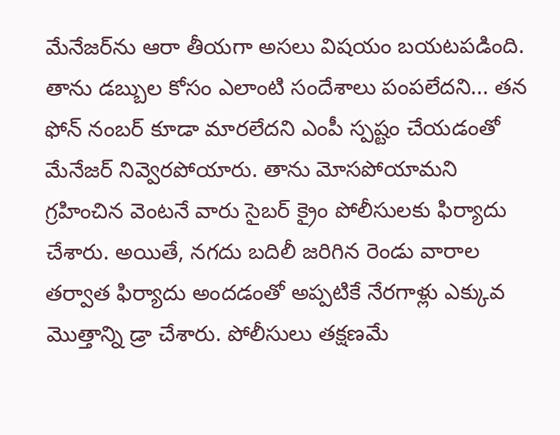మేనేజర్‌ను ఆరా తీయగా అసలు విషయం బయటపడింది. తాను డబ్బుల కోసం ఎలాంటి సందేశాలు పంపలేదని... తన ఫోన్ నంబర్ కూడా మారలేదని ఎంపీ స్పష్టం చేయడంతో మేనేజర్ నివ్వెరపోయారు. తాను మోసపోయామని గ్రహించిన వెంటనే వారు సైబర్ క్రైం పోలీసులకు ఫిర్యాదు చేశారు. అయితే, నగదు బదిలీ జరిగిన రెండు వారాల తర్వాత ఫిర్యాదు అందడంతో అప్పటికే నేరగాళ్లు ఎక్కువ మొత్తాన్ని డ్రా చేశారు. పోలీసులు తక్షణమే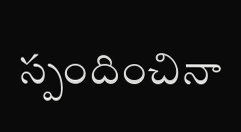స్పందించినా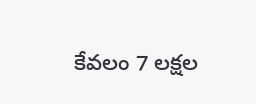కేవలం 7 లక్షల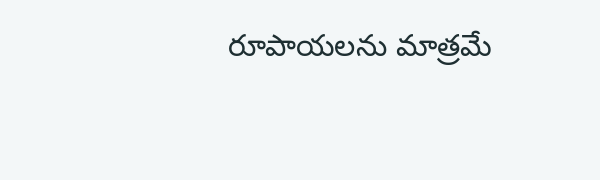రూపాయలను మాత్రమే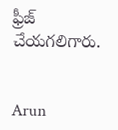ఫ్రీజ్ చేయగలిగారు.


Arun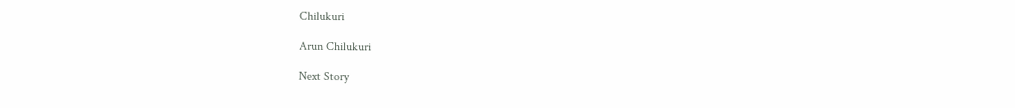Chilukuri

Arun Chilukuri

Next Story